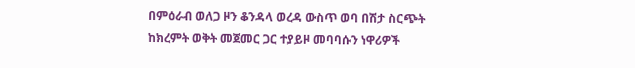በምዕራብ ወለጋ ዞን ቆንዳላ ወረዳ ውስጥ ወባ በሽታ ስርጭት ከክረምት ወቅት መጀመር ጋር ተያይዞ መባባሱን ነዋሪዎች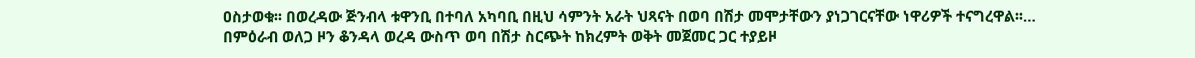ዐስታወቁ፡፡ በወረዳው ጅንብላ ቱዋንቢ በተባለ አካባቢ በዚህ ሳምንት አራት ህጻናት በወባ በሽታ መሞታቸውን ያነጋገርናቸው ነዋሪዎች ተናግረዋል፡፡…
በምዕራብ ወለጋ ዞን ቆንዳላ ወረዳ ውስጥ ወባ በሽታ ስርጭት ከክረምት ወቅት መጀመር ጋር ተያይዞ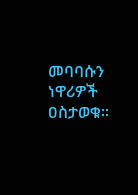መባባሱን ነዋሪዎች ዐስታወቁ፡፡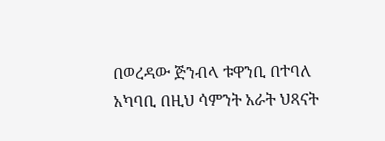በወረዳው ጅንብላ ቱዋንቢ በተባለ አካባቢ በዚህ ሳምንት አራት ህጻናት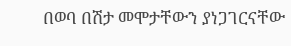በወባ በሽታ መሞታቸውን ያነጋገርናቸው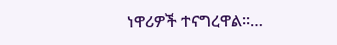ነዋሪዎች ተናግረዋል፡፡…